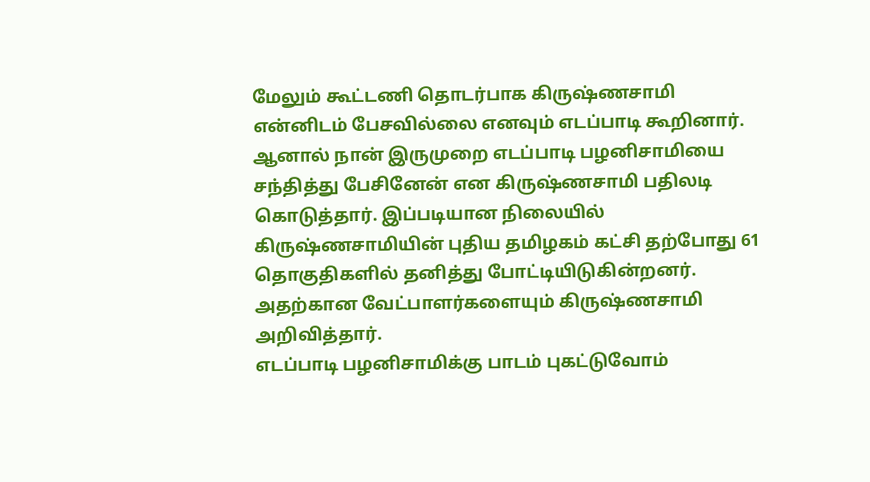மேலும் கூட்டணி தொடர்பாக கிருஷ்ணசாமி என்னிடம் பேசவில்லை எனவும் எடப்பாடி கூறினார். ஆனால் நான் இருமுறை எடப்பாடி பழனிசாமியை சந்தித்து பேசினேன் என கிருஷ்ணசாமி பதிலடி கொடுத்தார். இப்படியான நிலையில் கிருஷ்ணசாமியின் புதிய தமிழகம் கட்சி தற்போது 61 தொகுதிகளில் தனித்து போட்டியிடுகின்றனர். அதற்கான வேட்பாளர்களையும் கிருஷ்ணசாமி அறிவித்தார்.
எடப்பாடி பழனிசாமிக்கு பாடம் புகட்டுவோம்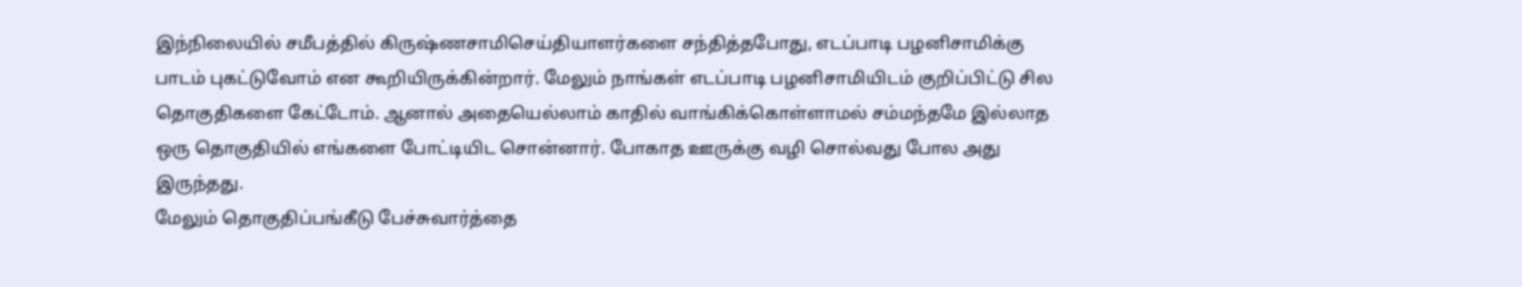இந்நிலையில் சமீபத்தில் கிருஷ்ணசாமிசெய்தியாளர்களை சந்தித்தபோது, எடப்பாடி பழனிசாமிக்கு பாடம் புகட்டுவோம் என கூறியிருக்கின்றார். மேலும் நாங்கள் எடப்பாடி பழனிசாமியிடம் குறிப்பிட்டு சில தொகுதிகளை கேட்டோம். ஆனால் அதையெல்லாம் காதில் வாங்கிக்கொள்ளாமல் சம்மந்தமே இல்லாத ஒரு தொகுதியில் எங்களை போட்டியிட சொன்னார். போகாத ஊருக்கு வழி சொல்வது போல அது இருந்தது.
மேலும் தொகுதிப்பங்கீடு பேச்சுவார்த்தை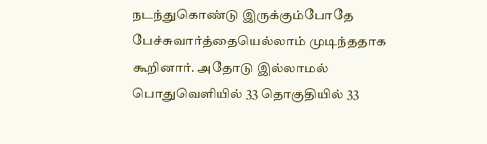நடந்துகொண்டு இருக்கும்போதே பேச்சுவார்த்தையெல்லாம் முடிந்ததாக கூறினார். அதோடு இல்லாமல் பொதுவெளியில் 33 தொகுதியில் 33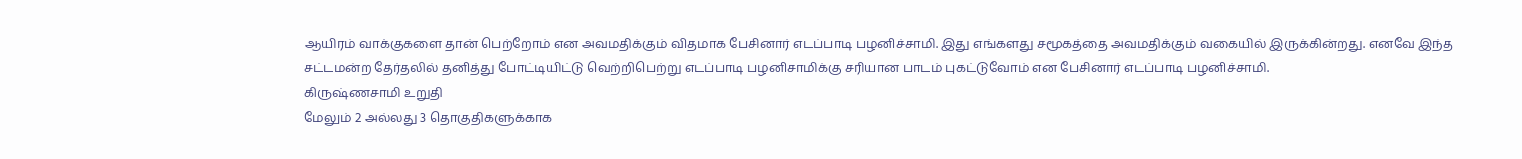ஆயிரம் வாக்குகளை தான் பெற்றோம் என அவமதிக்கும் விதமாக பேசினார் எடப்பாடி பழனிச்சாமி. இது எங்களது சமூகத்தை அவமதிக்கும் வகையில் இருக்கின்றது. எனவே இந்த சட்டமன்ற தேர்தலில் தனித்து போட்டியிட்டு வெற்றிபெற்று எடப்பாடி பழனிசாமிக்கு சரியான பாடம் புகட்டுவோம் என பேசினார் எடப்பாடி பழனிச்சாமி.
கிருஷ்ணசாமி உறுதி
மேலும் 2 அல்லது 3 தொகுதிகளுக்காக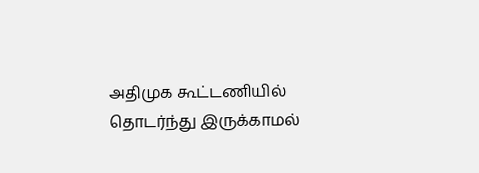அதிமுக கூட்டணியில் தொடர்ந்து இருக்காமல்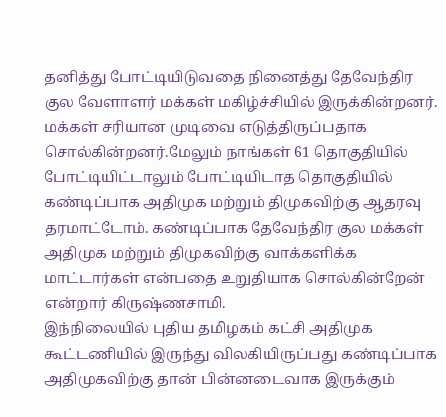தனித்து போட்டியிடுவதை நினைத்து தேவேந்திர குல வேளாளர் மக்கள் மகிழ்ச்சியில் இருக்கின்றனர். மக்கள் சரியான முடிவை எடுத்திருப்பதாக சொல்கின்றனர்.மேலும் நாங்கள் 61 தொகுதியில் போட்டியிட்டாலும் போட்டியிடாத தொகுதியில் கண்டிப்பாக அதிமுக மற்றும் திமுகவிற்கு ஆதரவு தரமாட்டோம். கண்டிப்பாக தேவேந்திர குல மக்கள் அதிமுக மற்றும் திமுகவிற்கு வாக்களிக்க மாட்டார்கள் என்பதை உறுதியாக சொல்கின்றேன் என்றார் கிருஷ்ணசாமி.
இந்நிலையில் புதிய தமிழகம் கட்சி அதிமுக கூட்டணியில் இருந்து விலகியிருப்பது கண்டிப்பாக அதிமுகவிற்கு தான் பின்னடைவாக இருக்கும்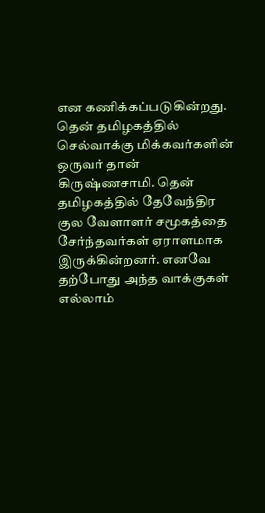என கணிக்கப்படுகின்றது. தென் தமிழகத்தில் செல்வாக்கு மிக்கவர்களின் ஒருவர் தான் கிருஷ்ணசாமி. தென் தமிழகத்தில் தேவேந்திர குல வேளாளர் சமூகத்தை சேர்ந்தவர்கள் ஏராளமாக இருக்கின்றனர். எனவே தற்போது அந்த வாக்குகள் எல்லாம்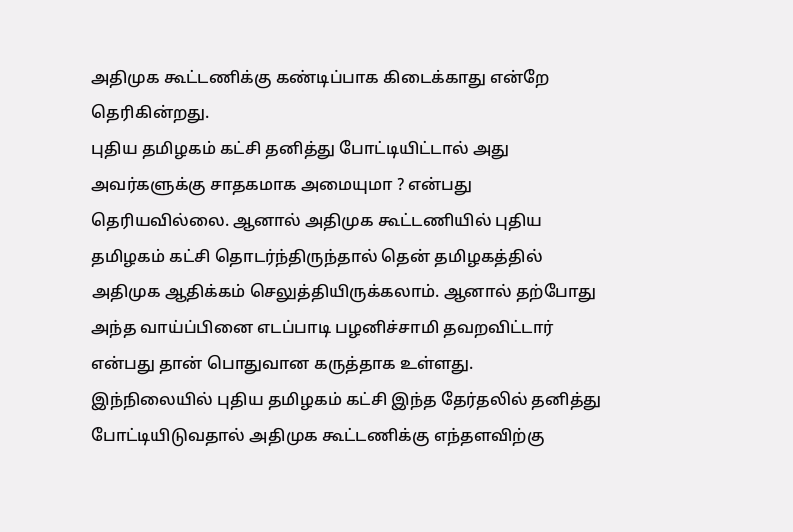அதிமுக கூட்டணிக்கு கண்டிப்பாக கிடைக்காது என்றே தெரிகின்றது.
புதிய தமிழகம் கட்சி தனித்து போட்டியிட்டால் அது அவர்களுக்கு சாதகமாக அமையுமா ? என்பது தெரியவில்லை. ஆனால் அதிமுக கூட்டணியில் புதிய தமிழகம் கட்சி தொடர்ந்திருந்தால் தென் தமிழகத்தில் அதிமுக ஆதிக்கம் செலுத்தியிருக்கலாம். ஆனால் தற்போது அந்த வாய்ப்பினை எடப்பாடி பழனிச்சாமி தவறவிட்டார் என்பது தான் பொதுவான கருத்தாக உள்ளது.
இந்நிலையில் புதிய தமிழகம் கட்சி இந்த தேர்தலில் தனித்து போட்டியிடுவதால் அதிமுக கூட்டணிக்கு எந்தளவிற்கு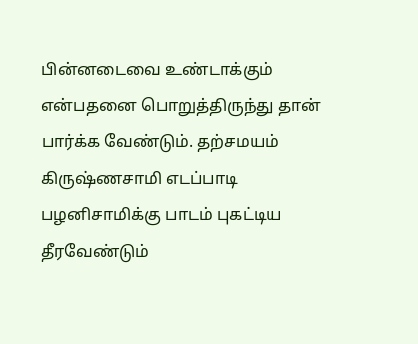பின்னடைவை உண்டாக்கும் என்பதனை பொறுத்திருந்து தான் பார்க்க வேண்டும். தற்சமயம் கிருஷ்ணசாமி எடப்பாடி பழனிசாமிக்கு பாடம் புகட்டிய தீரவேண்டும்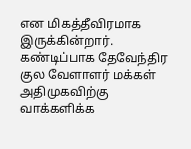என மிகத்தீவிரமாக இருக்கின்றார். கண்டிப்பாக தேவேந்திர குல வேளாளர் மக்கள் அதிமுகவிற்கு வாக்களிக்க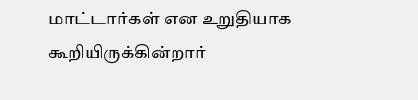மாட்டார்கள் என உறுதியாக கூறியிருக்கின்றார்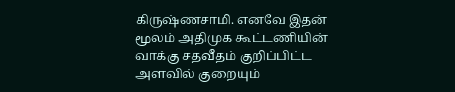கிருஷ்ணசாமி. எனவே இதன் மூலம் அதிமுக கூட்டணியின் வாக்கு சதவீதம் குறிப்பிட்ட அளவில் குறையும்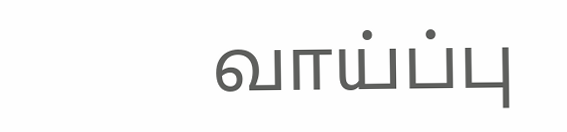வாய்ப்பு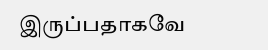இருப்பதாகவே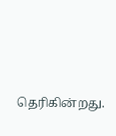தெரிகின்றது.